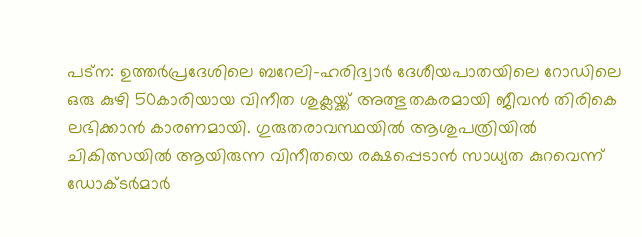പട്ന: ഉത്തർപ്രദേശിലെ ബറേലി–ഹരിദ്വാർ ദേശീയപാതയിലെ റോഡിലെ ഒരു കുഴി 50കാരിയായ വിനീത ശുക്ലയ്ക്ക് അത്ഭുതകരമായി ജീവൻ തിരികെ ലഭിക്കാൻ കാരണമായി. ഗുരുതരാവസ്ഥയിൽ ആശുപത്രിയിൽ ചികിത്സയിൽ ആയിരുന്ന വിനീതയെ രക്ഷപ്പെടാൻ സാധ്യത കുറവെന്ന് ഡോക്ടർമാർ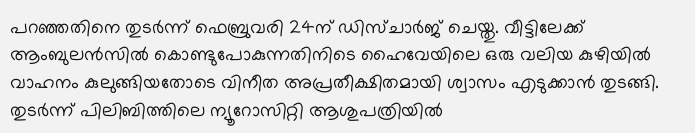പറഞ്ഞതിനെ തുടർന്ന് ഫെബ്രുവരി 24ന് ഡിസ്ചാർജ് ചെയ്തു. വീട്ടിലേക്ക് ആംബുലൻസിൽ കൊണ്ടുപോകുന്നതിനിടെ ഹൈവേയിലെ ഒരു വലിയ കുഴിയിൽ വാഹനം കുലുങ്ങിയതോടെ വിനീത അപ്രതീക്ഷിതമായി ശ്വാസം എടുക്കാൻ തുടങ്ങി. തുടർന്ന് പിലിബിത്തിലെ ന്യൂറോസിറ്റി ആശുപത്രിയിൽ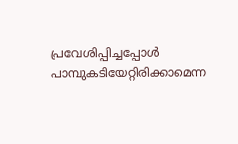പ്രവേശിപ്പിച്ചപ്പോൾ പാമ്പുകടിയേറ്റിരിക്കാമെന്ന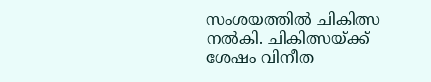സംശയത്തിൽ ചികിത്സ നൽകി. ചികിത്സയ്ക്ക് ശേഷം വിനീത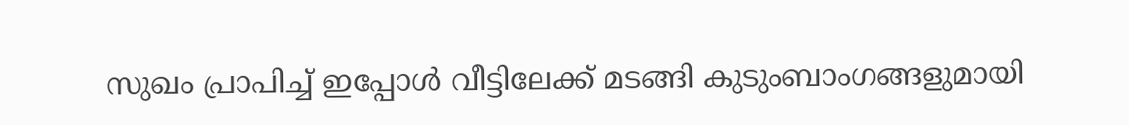സുഖം പ്രാപിച്ച് ഇപ്പോൾ വീട്ടിലേക്ക് മടങ്ങി കുടുംബാംഗങ്ങളുമായി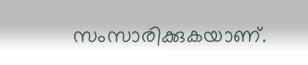സംസാരിക്കുകയാണ്.